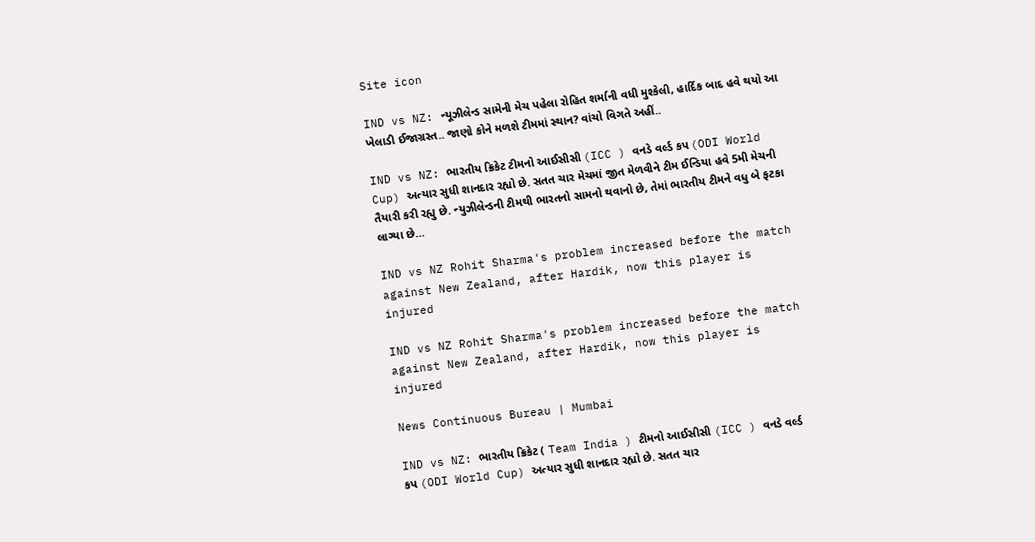Site icon

IND vs NZ: ન્યૂઝીલેન્ડ સામેની મેચ પહેલા રોહિત શર્માની વધી મુશ્કેલી, હાર્દિક બાદ હવે થયો આ ખેલાડી ઈજાગ્રસ્ત.. જાણો કોને મળશે ટીમમાં સ્થાન? વાંચો વિગતે અહીં..

IND vs NZ: ભારતીય ક્રિકેટ ટીમનો આઈસીસી (ICC ) વનડે વર્લ્ડ કપ (ODI World Cup) અત્યાર સુધી શાનદાર રહ્યો છે. સતત ચાર મેચમાં જીત મેળવીને ટીમ ઈન્ડિયા હવે 5મી મેચની તૈયારી કરી રહ્યુ છે. ન્યુઝીલેન્ડની ટીમથી ભારતનો સામનો થવાનો છે, તેમાં ભારતીય ટીમને વધુ બે ફટકા લાગ્યા છે…

IND vs NZ Rohit Sharma's problem increased before the match against New Zealand, after Hardik, now this player is injured

IND vs NZ Rohit Sharma's problem increased before the match against New Zealand, after Hardik, now this player is injured

News Continuous Bureau | Mumbai

IND vs NZ: ભારતીય ક્રિકેટ ( Team India ) ટીમનો આઈસીસી (ICC ) વનડે વર્લ્ડ કપ (ODI World Cup) અત્યાર સુધી શાનદાર રહ્યો છે. સતત ચાર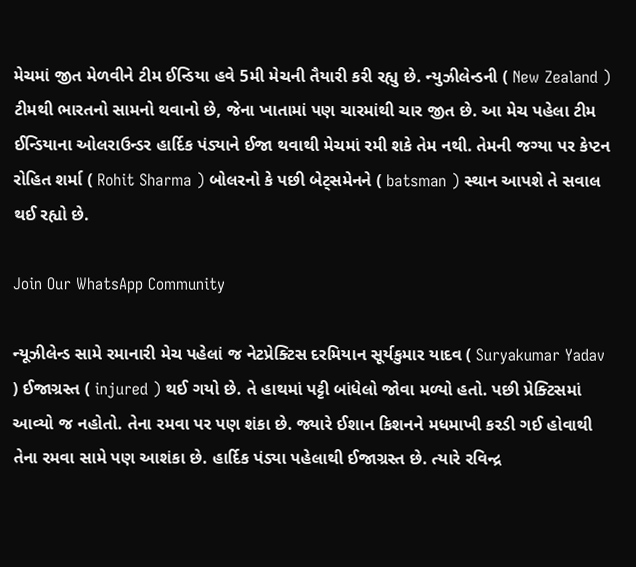મેચમાં જીત મેળવીને ટીમ ઈન્ડિયા હવે 5મી મેચની તૈયારી કરી રહ્યુ છે. ન્યુઝીલેન્ડની ( New Zealand ) ટીમથી ભારતનો સામનો થવાનો છે, જેના ખાતામાં પણ ચારમાંથી ચાર જીત છે. આ મેચ પહેલા ટીમ ઈન્ડિયાના ઓલરાઉન્ડર હાર્દિક પંડ્યાને ઈજા થવાથી મેચમાં રમી શકે તેમ નથી. તેમની જગ્યા પર કેપ્ટન રોહિત શર્મા ( Rohit Sharma ) બોલરનો કે પછી બેટ્સમેનને ( batsman ) સ્થાન આપશે તે સવાલ થઈ રહ્યો છે.

Join Our WhatsApp Community

ન્યૂઝીલેન્ડ સામે રમાનારી મેચ પહેલાં જ નેટપ્રેક્ટિસ દરમિયાન સૂર્યકુમાર યાદવ ( Suryakumar Yadav ) ઈજાગ્રસ્ત ( injured ) થઈ ગયો છે. તે હાથમાં પટ્ટી બાંધેલો જોવા મળ્યો હતો. પછી પ્રેક્ટિસમાં આવ્યો જ નહોતો. તેના રમવા પર પણ શંકા છે. જ્યારે ઈશાન કિશનને મધમાખી કરડી ગઈ હોવાથી તેના રમવા સામે પણ આશંકા છે. હાર્દિક પંડ્યા પહેલાથી ઈજાગ્રસ્ત છે. ત્યારે રવિન્દ્ર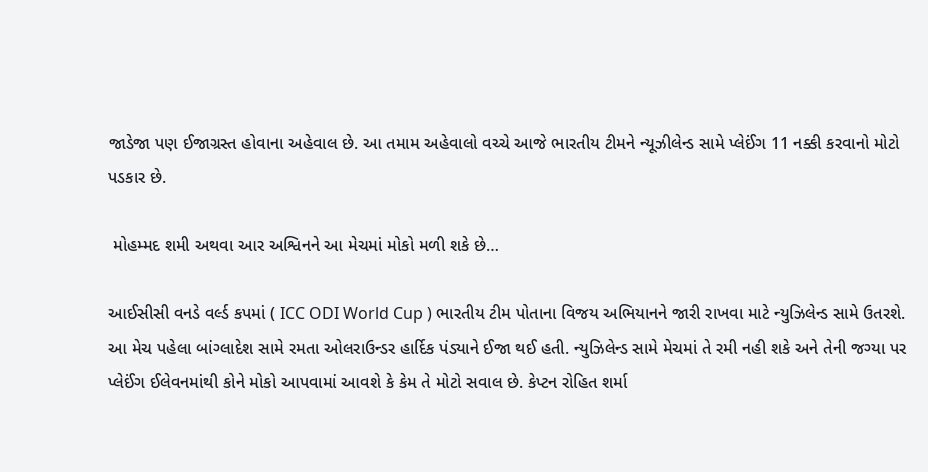જાડેજા પણ ઈજાગ્રસ્ત હોવાના અહેવાલ છે. આ તમામ અહેવાલો વચ્ચે આજે ભારતીય ટીમને ન્યૂઝીલેન્ડ સામે પ્લેઈંગ 11 નક્કી કરવાનો મોટો પડકાર છે.

 મોહમ્મદ શમી અથવા આર અશ્વિનને આ મેચમાં મોકો મળી શકે છે…

આઈસીસી વનડે વર્લ્ડ કપમાં ( ICC ODI World Cup ) ભારતીય ટીમ પોતાના વિજય અભિયાનને જારી રાખવા માટે ન્યુઝિલેન્ડ સામે ઉતરશે. આ મેચ પહેલા બાંગ્લાદેશ સામે રમતા ઓલરાઉન્ડર હાર્દિક પંડ્યાને ઈજા થઈ હતી. ન્યુઝિલેન્ડ સામે મેચમાં તે રમી નહી શકે અને તેની જગ્યા પર પ્લેઈંગ ઈલેવનમાંથી કોને મોકો આપવામાં આવશે કે કેમ તે મોટો સવાલ છે. કેપ્ટન રોહિત શર્મા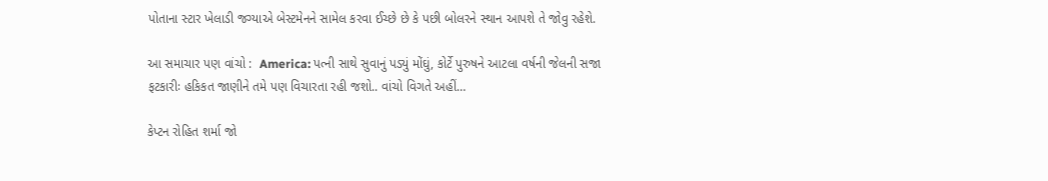પોતાના સ્ટાર ખેલાડી જગ્યાએ બેસ્ટમેનને સામેલ કરવા ઈચ્છે છે કે પછી બોલરને સ્થાન આપશે તે જોવુ રહેશે.

આ સમાચાર પણ વાંચો :  America: પત્ની સાથે સુવાનું પડ્યું મોંઘું, કોર્ટે પુરુષને આટલા વર્ષની જેલની સજા ફટકારીઃ હકિકત જાણીને તમે પણ વિચારતા રહી જશો.. વાંચો વિગતે અહીં…

કેપ્ટન રોહિત શર્મા જો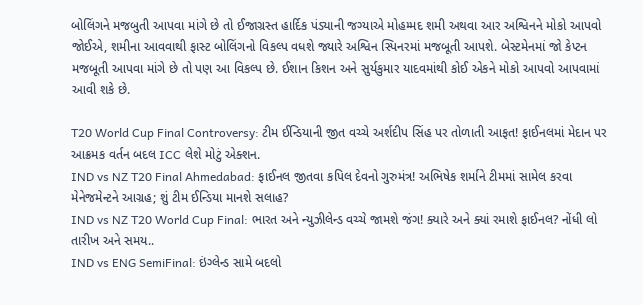બોલિંગને મજબુતી આપવા માંગે છે તો ઈજાગ્રસ્ત હાર્દિક પંડ્યાની જગ્યાએ મોહમ્મદ શમી અથવા આર અશ્વિનને મોકો આપવો જોઈએ, શમીના આવવાથી ફાસ્ટ બોલિંગનો વિકલ્પ વધશે જ્યારે અશ્વિન સ્પિનરમાં મજબૂતી આપશે. બેસ્ટમેનમાં જો કેપ્ટન મજબૂતી આપવા માંગે છે તો પણ આ વિકલ્પ છે. ઈશાન કિશન અને સુર્યકુમાર યાદવમાંથી કોઈ એકને મોકો આપવો આપવામાં આવી શકે છે.

T20 World Cup Final Controversy: ટીમ ઈન્ડિયાની જીત વચ્ચે અર્શદીપ સિંહ પર તોળાતી આફત! ફાઈનલમાં મેદાન પર આક્રમક વર્તન બદલ ICC લેશે મોટું એક્શન.
IND vs NZ T20 Final Ahmedabad: ફાઈનલ જીતવા કપિલ દેવનો ગુરુમંત્ર! અભિષેક શર્માને ટીમમાં સામેલ કરવા મેનેજમેન્ટને આગ્રહ; શું ટીમ ઈન્ડિયા માનશે સલાહ?
IND vs NZ T20 World Cup Final: ભારત અને ન્યુઝીલેન્ડ વચ્ચે જામશે જંગ! ક્યારે અને ક્યાં રમાશે ફાઈનલ? નોંધી લો તારીખ અને સમય..
IND vs ENG SemiFinal: ઇંગ્લેન્ડ સામે બદલો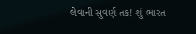લેવાની સુવર્ણ તક! શું ભારત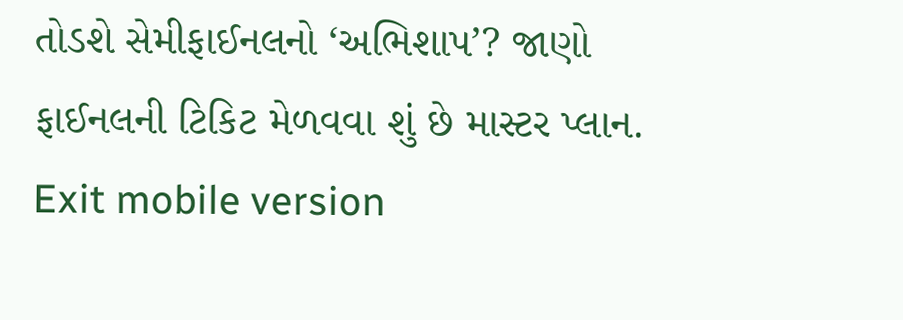તોડશે સેમીફાઈનલનો ‘અભિશાપ’? જાણો ફાઈનલની ટિકિટ મેળવવા શું છે માસ્ટર પ્લાન.
Exit mobile version